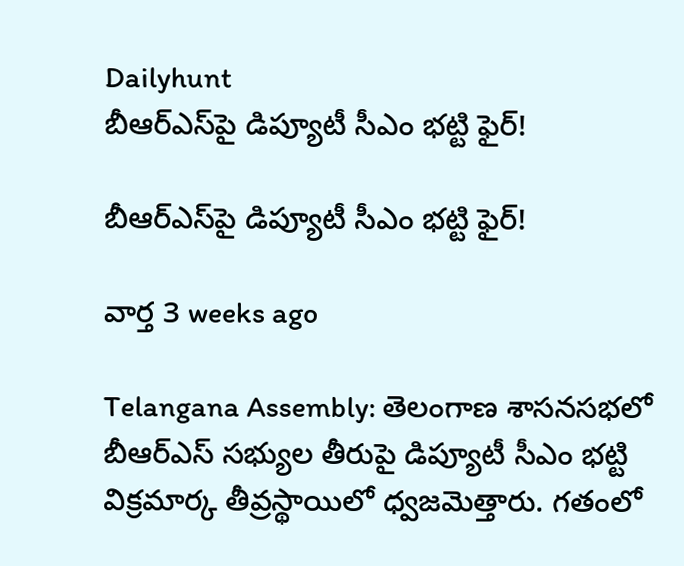Dailyhunt
బీఆర్‌ఎస్‌పై డిప్యూటీ సీఎం భట్టి ఫైర్!

బీఆర్‌ఎస్‌పై డిప్యూటీ సీఎం భట్టి ఫైర్!

వార్త 3 weeks ago

Telangana Assembly: తెలంగాణ శాసనసభలో బీఆర్‌ఎస్‌ సభ్యుల తీరుపై డిప్యూటీ సీఎం భట్టి విక్రమార్క తీవ్రస్థాయిలో ధ్వజమెత్తారు. గతంలో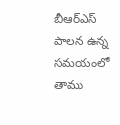బీఆర్‌ఎస్‌ పాలన ఉన్న సమయంలో తాము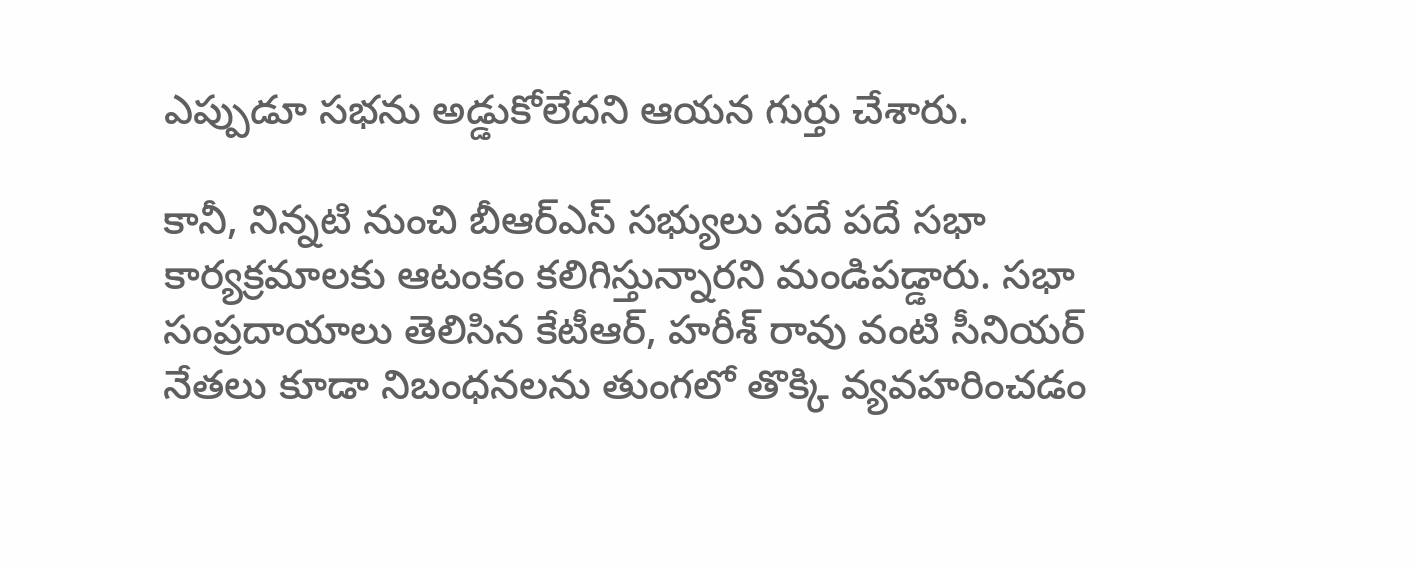ఎప్పుడూ సభను అడ్డుకోలేదని ఆయన గుర్తు చేశారు.

కానీ, నిన్నటి నుంచి బీఆర్‌ఎస్‌ సభ్యులు పదే పదే సభా కార్యక్రమాలకు ఆటంకం కలిగిస్తున్నారని మండిపడ్డారు. సభా సంప్రదాయాలు తెలిసిన కేటీఆర్, హరీశ్ రావు వంటి సీనియర్ నేతలు కూడా నిబంధనలను తుంగలో తొక్కి వ్యవహరించడం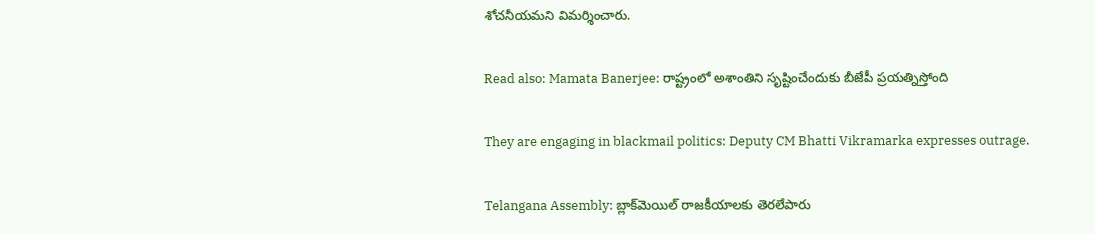శోచనీయమని విమర్శించారు.

Read also: Mamata Banerjee: రాష్ట్రంలో అశాంతిని సృష్టించేందుకు బీజేపీ ప్రయత్నిస్తోంది

They are engaging in blackmail politics: Deputy CM Bhatti Vikramarka expresses outrage.

Telangana Assembly: బ్లాక్‌మెయిల్ రాజకీయాలకు తెరలేపారు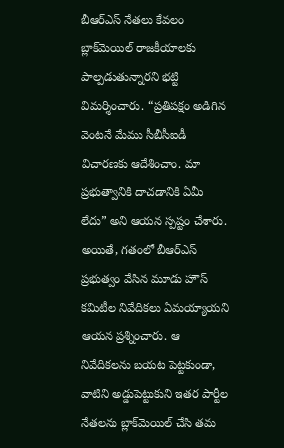బీఆర్‌ఎస్‌ నేతలు కేవలం బ్లాక్‌మెయిల్ రాజకీయాలకు పాల్పడుతున్నారని భట్టి విమర్శించారు. “ప్రతిపక్షం అడిగిన వెంటనే మేము సీబీసీఐడీ విచారణకు ఆదేశించాం. మా ప్రభుత్వానికి దాచడానికి ఏమీ లేదు” అని ఆయన స్పష్టం చేశారు. అయితే, గతంలో బీఆర్‌ఎస్‌ ప్రభుత్వం వేసిన మూడు హౌస్ కమిటీల నివేదికలు ఏమయ్యాయని ఆయన ప్రశ్నించారు. ఆ నివేదికలను బయట పెట్టకుండా, వాటిని అడ్డుపెట్టుకుని ఇతర పార్టీల నేతలను బ్లాక్‌మెయిల్ చేసి తమ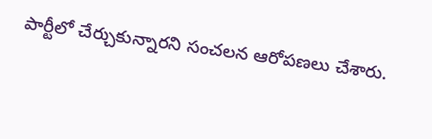పార్టీలో చేర్చుకున్నారని సంచలన ఆరోపణలు చేశారు.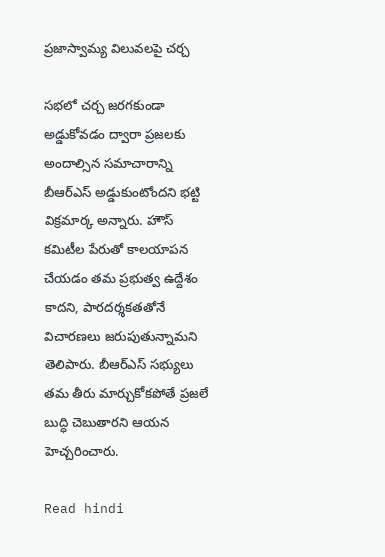ప్రజాస్వామ్య విలువలపై చర్చ

సభలో చర్చ జరగకుండా అడ్డుకోవడం ద్వారా ప్రజలకు అందాల్సిన సమాచారాన్ని బీఆర్‌ఎస్‌ అడ్డుకుంటోందని భట్టి విక్రమార్క అన్నారు. హౌస్ కమిటీల పేరుతో కాలయాపన చేయడం తమ ప్రభుత్వ ఉద్దేశం కాదని, పారదర్శకతతోనే విచారణలు జరుపుతున్నామని తెలిపారు. బీఆర్‌ఎస్‌ సభ్యులు తమ తీరు మార్చుకోకపోతే ప్రజలే బుద్ధి చెబుతారని ఆయన హెచ్చరించారు.

Read hindi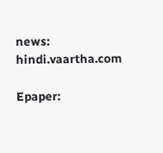news: hindi.vaartha.com

Epaper: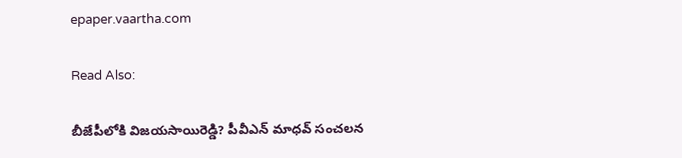epaper.vaartha.com

Read Also:

బీజేపీలోకి విజయసాయిరెడ్డి? పీవీఎన్ మాధవ్ సంచలన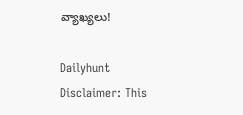వ్యాఖ్యలు!

Dailyhunt
Disclaimer: This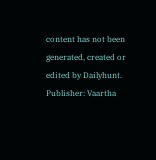content has not been generated, created or edited by Dailyhunt. Publisher: Vaartha